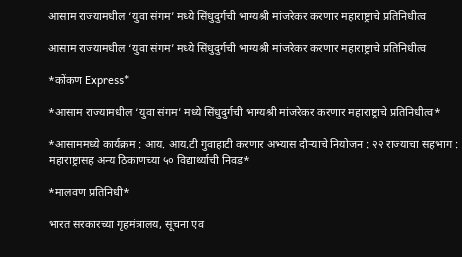आसाम राज्यामधील ‘युवा संगम’ मध्ये सिंधुदुर्गची भाग्यश्री मांजरेकर करणार महाराष्ट्राचे प्रतिनिधीत्व

आसाम राज्यामधील ‘युवा संगम’ मध्ये सिंधुदुर्गची भाग्यश्री मांजरेकर करणार महाराष्ट्राचे प्रतिनिधीत्व

*कोंकण Express*

*आसाम राज्यामधील ‘युवा संगम’ मध्ये सिंधुदुर्गची भाग्यश्री मांजरेकर करणार महाराष्ट्राचे प्रतिनिधीत्व*

*आसाममध्ये कार्यक्रम : आय. आय.टी गुवाहाटी करणार अभ्यास दौऱ्याचे नियोजन : २२ राज्याचा सहभाग : महाराष्ट्रासह अन्य ठिकाणच्या ५० विद्यार्थ्याची निवड*

*मालवण प्रतिनिधी*

भारत सरकारच्या गृहमंत्रालय, सूचना एव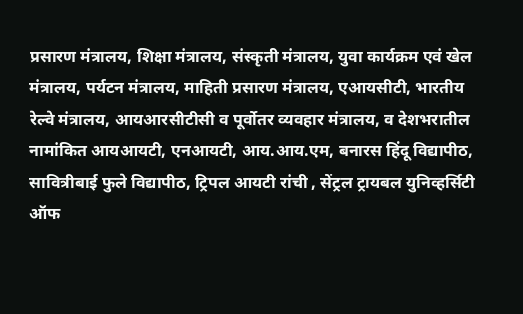प्रसारण मंत्रालय, शिक्षा मंत्रालय, संस्कृती मंत्रालय, युवा कार्यक्रम एवं खेल मंत्रालय, पर्यटन मंत्रालय, माहिती प्रसारण मंत्रालय, एआयसीटी, भारतीय रेल्वे मंत्रालय, आयआरसीटीसी व पूर्वोतर व्यवहार मंत्रालय, व देशभरातील नामांकित आयआयटी, एनआयटी, आय.आय.एम, बनारस हिंदू विद्यापीठ, सावित्रीबाई फुले विद्यापीठ, ट्रिपल आयटी रांची , सेंट्रल ट्रायबल युनिव्हर्सिटी ऑफ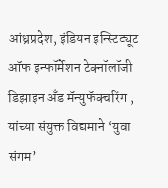आंध्रप्रदेश, इंडियन इन्स्टिट्यूट ऑफ इन्फॉर्मेशन टेक्नॉलॉजी डिझाइन अँड मॅन्युफॅक्चरिंग , यांच्या संयुक्त विद्यमाने ‘युवा संगम’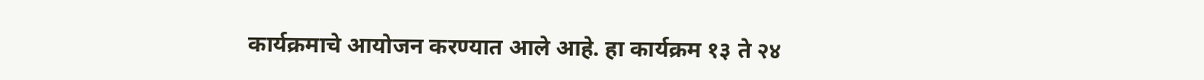कार्यक्रमाचे आयोजन करण्यात आले आहे. हा कार्यक्रम १३ ते २४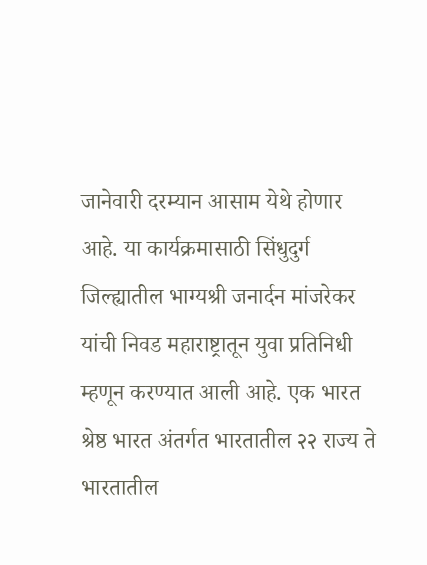जानेवारी दरम्यान आसाम येथे होणार आहे. या कार्यक्रमासाठी सिंधुदुर्ग जिल्ह्यातील भाग्यश्री जनार्दन मांजरेकर यांची निवड महाराष्ट्रातून युवा प्रतिनिधी म्हणून करण्यात आली आहे. एक भारत श्रेष्ठ भारत अंतर्गत भारतातील २२ राज्य ते भारतातील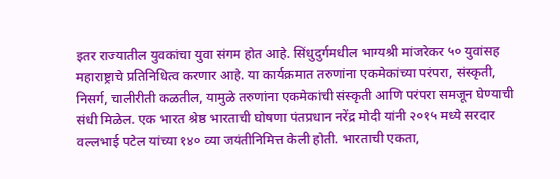इतर राज्यातील युवकांचा युवा संगम होत आहे. सिंधुदुर्गमधील भाग्यश्री मांजरेकर ५० युवांसह महाराष्ट्राचे प्रतिनिधित्व करणार आहे. या कार्यक्रमात तरुणांना एकमेकांच्या परंपरा, संस्कृती, निसर्ग, चालीरीती कळतील, यामुळे तरुणांना एकमेकांची संस्कृती आणि परंपरा समजून घेण्याची संधी मिळेल. एक भारत श्रेष्ठ भारताची घोषणा पंतप्रधान नरेंद्र मोदी यांनी २०१५ मध्ये सरदार वल्लभाई पटेल यांच्या १४० व्या जयंतीनिमित्त केली होती. भारताची एकता,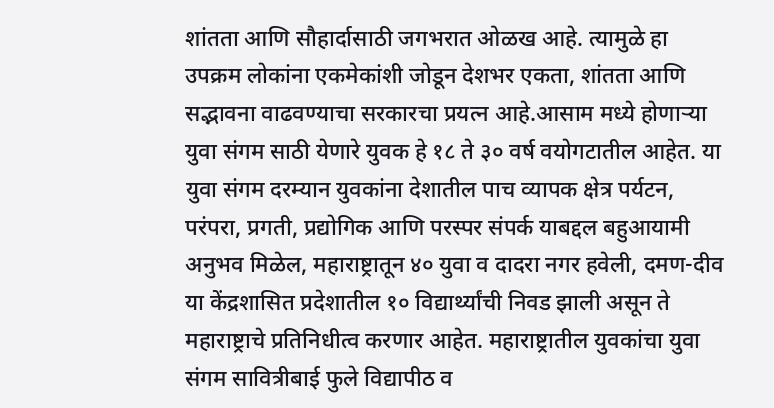शांतता आणि सौहार्दासाठी जगभरात ओळख आहे. त्यामुळे हा उपक्रम लोकांना एकमेकांशी जोडून देशभर एकता, शांतता आणि सद्भावना वाढवण्याचा सरकारचा प्रयत्न आहे.आसाम मध्ये होणाऱ्या युवा संगम साठी येणारे युवक हे १८ ते ३० वर्ष वयोगटातील आहेत. या युवा संगम दरम्यान युवकांना देशातील पाच व्यापक क्षेत्र पर्यटन, परंपरा, प्रगती, प्रद्योगिक आणि परस्पर संपर्क याबद्दल बहुआयामी अनुभव मिळेल, महाराष्ट्रातून ४० युवा व दादरा नगर हवेली, दमण-दीव या केंद्रशासित प्रदेशातील १० विद्यार्थ्यांची निवड झाली असून ते महाराष्ट्राचे प्रतिनिधीत्व करणार आहेत. महाराष्ट्रातील युवकांचा युवा संगम सावित्रीबाई फुले विद्यापीठ व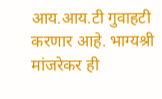आय.आय.टी गुवाहटी करणार आहे. भाग्यश्री मांजरेकर ही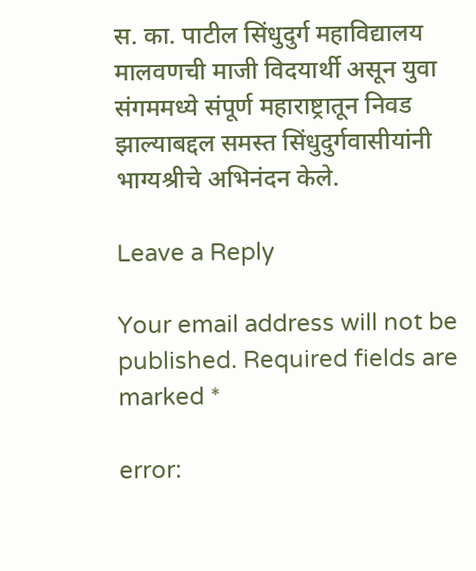स. का. पाटील सिंधुदुर्ग महाविद्यालय मालवणची माजी विदयार्थी असून युवा संगममध्ये संपूर्ण महाराष्ट्रातून निवड झाल्याबद्दल समस्त सिंधुदुर्गवासीयांनी भाग्यश्रीचे अभिनंदन केले.

Leave a Reply

Your email address will not be published. Required fields are marked *

error: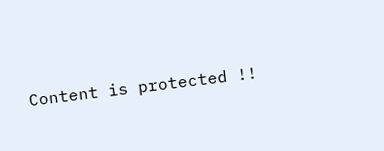Content is protected !!